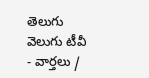తెలుగు వెలుగు టీవీ - వార్తలు /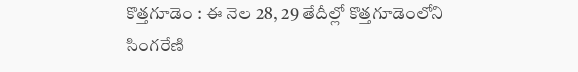కొత్తగూడెం : ఈ నెల 28, 29 తేదీల్లో కొత్తగూడెంలోని సింగరేణి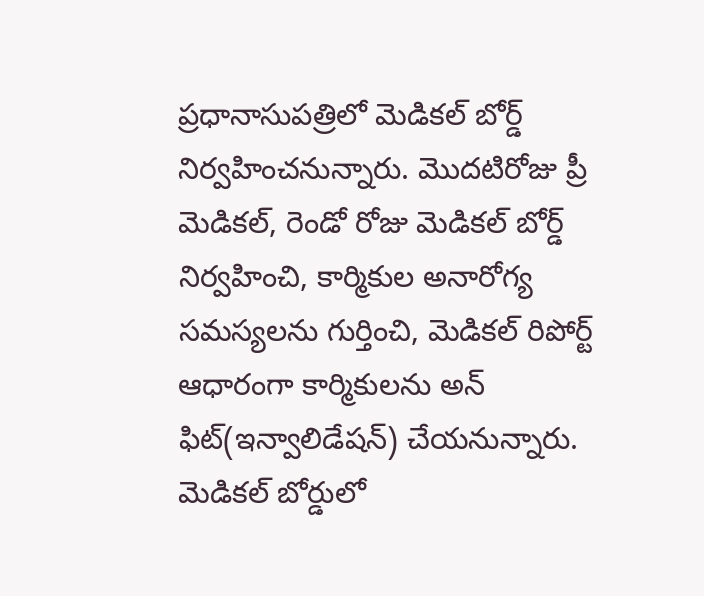ప్రధానాసుపత్రిలో మెడికల్ బోర్డ్ నిర్వహించనున్నారు. మొదటిరోజు ప్రీ మెడికల్, రెండో రోజు మెడికల్ బోర్డ్ నిర్వహించి, కార్మికుల అనారోగ్య సమస్యలను గుర్తించి, మెడికల్ రిపోర్ట్ ఆధారంగా కార్మికులను అన్ ఫిట్(ఇన్వాలిడేషన్) చేయనున్నారు. మెడికల్ బోర్డులో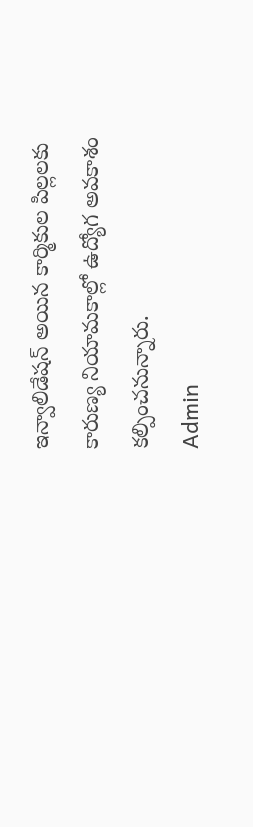ఇన్వాలిడేషన్ అయిన కార్మికుల పిల్లలకు కారుణ్య నియామకాల్లో ఉద్యోగ అవకాశం కల్పించనున్నారు.
Admin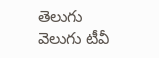తెలుగు వెలుగు టీవీ